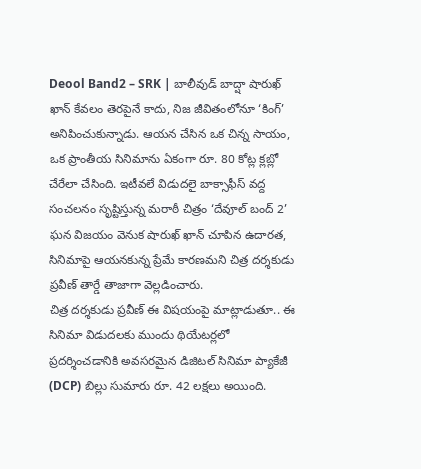Deool Band2 – SRK | బాలీవుడ్ బాద్షా షారుఖ్ ఖాన్ కేవలం తెరపైనే కాదు, నిజ జీవితంలోనూ ‘కింగ్’ అనిపించుకున్నాడు. ఆయన చేసిన ఒక చిన్న సాయం, ఒక ప్రాంతీయ సినిమాను ఏకంగా రూ. 80 కోట్ల క్లబ్లో చేరేలా చేసింది. ఇటీవలే విడుదలై బాక్సాఫీస్ వద్ద సంచలనం సృష్టిస్తున్న మరాఠీ చిత్రం ‘దేవూల్ బంద్ 2’ ఘన విజయం వెనుక షారుఖ్ ఖాన్ చూపిన ఉదారత, సినిమాపై ఆయనకున్న ప్రేమే కారణమని చిత్ర దర్శకుడు ప్రవీణ్ తార్డే తాజాగా వెల్లడించారు.
చిత్ర దర్శకుడు ప్రవీణ్ ఈ విషయంపై మాట్లాడుతూ.. ఈ సినిమా విడుదలకు ముందు థియేటర్లలో ప్రదర్శించడానికి అవసరమైన డిజిటల్ సినిమా ప్యాకేజీ (DCP) బిల్లు సుమారు రూ. 42 లక్షలు అయింది.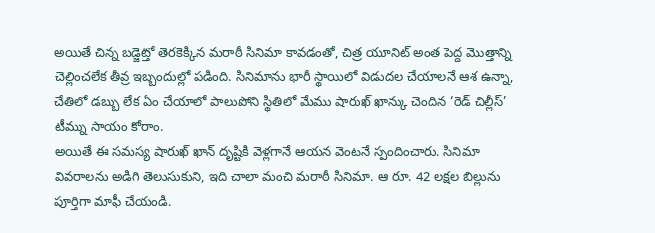అయితే చిన్న బడ్జెట్తో తెరకెక్కిన మరాఠీ సినిమా కావడంతో, చిత్ర యూనిట్ అంత పెద్ద మొత్తాన్ని చెల్లించలేక తీవ్ర ఇబ్బందుల్లో పడింది. సినిమాను భారీ స్థాయిలో విడుదల చేయాలనే ఆశ ఉన్నా, చేతిలో డబ్బు లేక ఏం చేయాలో పాలుపోని స్థితిలో మేము షారుఖ్ ఖాన్కు చెందిన ‘రెడ్ చిల్లీస్’ టీమ్ను సాయం కోరాం.
అయితే ఈ సమస్య షారుఖ్ ఖాన్ దృష్టికి వెళ్లగానే ఆయన వెంటనే స్పందించారు. సినిమా వివరాలను అడిగి తెలుసుకుని, ఇది చాలా మంచి మరాఠీ సినిమా. ఆ రూ. 42 లక్షల బిల్లును పూర్తిగా మాఫీ చేయండి.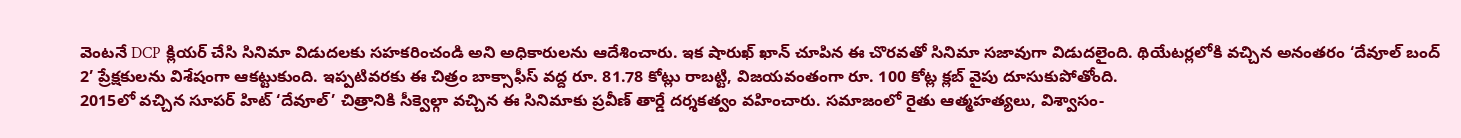వెంటనే DCP క్లియర్ చేసి సినిమా విడుదలకు సహకరించండి అని అధికారులను ఆదేశించారు. ఇక షారుఖ్ ఖాన్ చూపిన ఈ చొరవతో సినిమా సజావుగా విడుదలైంది. థియేటర్లలోకి వచ్చిన అనంతరం ‘దేవూల్ బంద్ 2’ ప్రేక్షకులను విశేషంగా ఆకట్టుకుంది. ఇప్పటివరకు ఈ చిత్రం బాక్సాఫీస్ వద్ద రూ. 81.78 కోట్లు రాబట్టి, విజయవంతంగా రూ. 100 కోట్ల క్లబ్ వైపు దూసుకుపోతోంది.
2015లో వచ్చిన సూపర్ హిట్ ‘దేవూల్’ చిత్రానికి సీక్వెల్గా వచ్చిన ఈ సినిమాకు ప్రవీణ్ తార్డే దర్శకత్వం వహించారు. సమాజంలో రైతు ఆత్మహత్యలు, విశ్వాసం-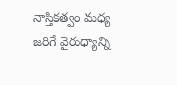నాస్తికత్వం మధ్య జరిగే వైరుధ్యాన్ని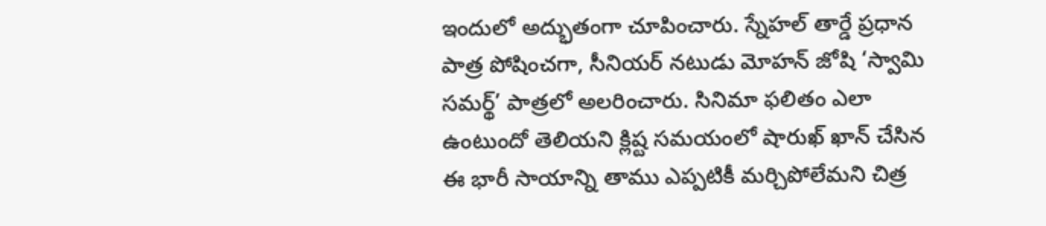ఇందులో అద్భుతంగా చూపించారు. స్నేహల్ తార్డే ప్రధాన పాత్ర పోషించగా, సీనియర్ నటుడు మోహన్ జోషి ‘స్వామి సమర్థ్’ పాత్రలో అలరించారు. సినిమా ఫలితం ఎలా ఉంటుందో తెలియని క్లిష్ట సమయంలో షారుఖ్ ఖాన్ చేసిన ఈ భారీ సాయాన్ని తాము ఎప్పటికీ మర్చిపోలేమని చిత్ర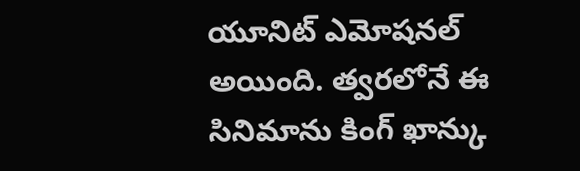యూనిట్ ఎమోషనల్ అయింది. త్వరలోనే ఈ సినిమాను కింగ్ ఖాన్కు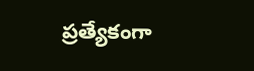ప్రత్యేకంగా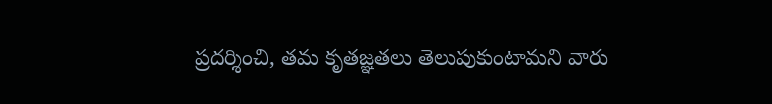ప్రదర్శించి, తమ కృతజ్ఞతలు తెలుపుకుంటామని వారు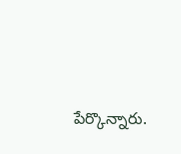పేర్కొన్నారు.